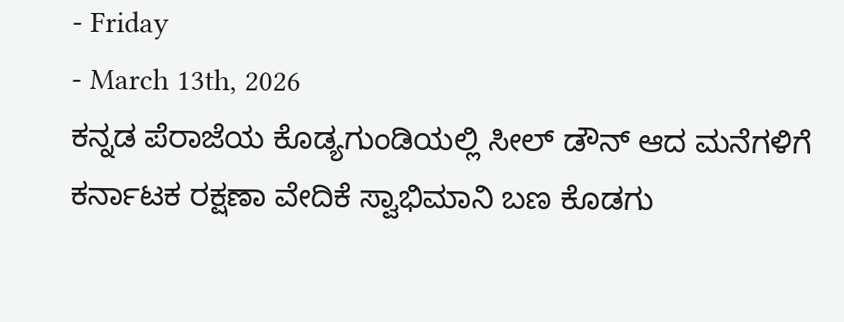- Friday
- March 13th, 2026
ಕನ್ನಡ ಪೆರಾಜೆಯ ಕೊಡ್ಯಗುಂಡಿಯಲ್ಲಿ ಸೀಲ್ ಡೌನ್ ಆದ ಮನೆಗಳಿಗೆ ಕರ್ನಾಟಕ ರಕ್ಷಣಾ ವೇದಿಕೆ ಸ್ವಾಭಿಮಾನಿ ಬಣ ಕೊಡಗು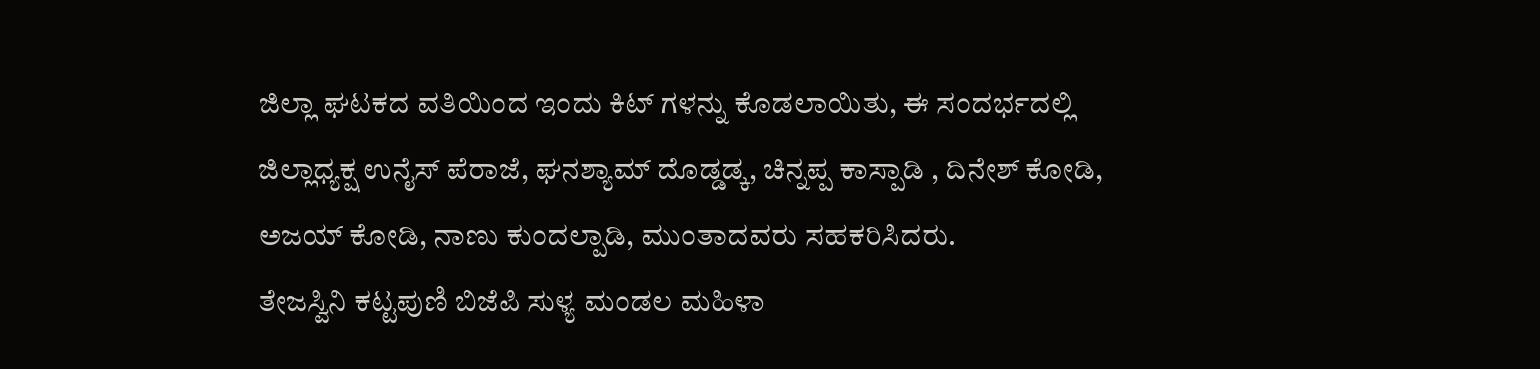ಜಿಲ್ಲಾ ಘಟಕದ ವತಿಯಿಂದ ಇಂದು ಕಿಟ್ ಗಳನ್ನು ಕೊಡಲಾಯಿತು, ಈ ಸಂದರ್ಭದಲ್ಲಿ ಜಿಲ್ಲಾಧ್ಯಕ್ಷ ಉನೈಸ್ ಪೆರಾಜೆ, ಘನಶ್ಯಾಮ್ ದೊಡ್ಡಡ್ಕ, ಚಿನ್ನಪ್ಪ ಕಾಸ್ಪಾಡಿ , ದಿನೇಶ್ ಕೋಡಿ, ಅಜಯ್ ಕೋಡಿ, ನಾಣು ಕುಂದಲ್ಪಾಡಿ, ಮುಂತಾದವರು ಸಹಕರಿಸಿದರು.
ತೇಜಸ್ವಿನಿ ಕಟ್ಟಪುಣಿ ಬಿಜೆಪಿ ಸುಳ್ಯ ಮಂಡಲ ಮಹಿಳಾ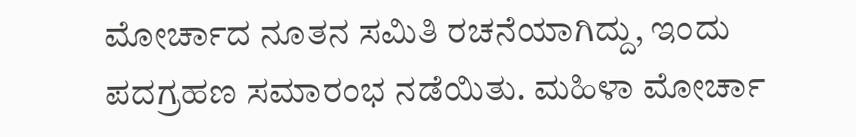ಮೋರ್ಚಾದ ನೂತನ ಸಮಿತಿ ರಚನೆಯಾಗಿದ್ದು, ಇಂದು ಪದಗ್ರಹಣ ಸಮಾರಂಭ ನಡೆಯಿತು. ಮಹಿಳಾ ಮೋರ್ಚಾ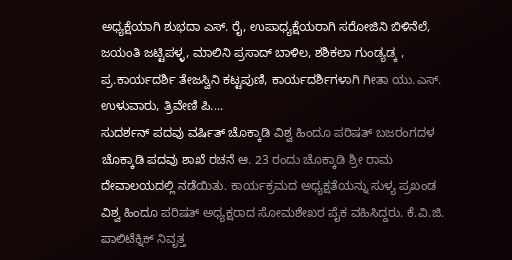ಅಧ್ಯಕ್ಷೆಯಾಗಿ ಶುಭದಾ ಎಸ್. ರೈ, ಉಪಾಧ್ಯಕ್ಷೆಯರಾಗಿ ಸರೋಜಿನಿ ಬಿಳಿನೆಲೆ, ಜಯಂತಿ ಜಟ್ಟಿಪಳ್ಳ, ಮಾಲಿನಿ ಪ್ರಸಾದ್ ಬಾಳಿಲ, ಶಶಿಕಲಾ ಗುಂಡ್ಯಡ್ಕ , ಪ್ರ.ಕಾರ್ಯದರ್ಶಿ ತೇಜಸ್ವಿನಿ ಕಟ್ಟಪುಣಿ, ಕಾರ್ಯದರ್ಶಿಗಳಾಗಿ ಗೀತಾ ಯು.ಎಸ್. ಉಳುವಾರು, ತ್ರಿವೇಣಿ ಪಿ....
ಸುದರ್ಶನ್ ಪದವು ವರ್ಷಿತ್ ಚೊಕ್ಕಾಡಿ ವಿಶ್ವ ಹಿಂದೂ ಪರಿಷತ್ ಬಜರಂಗದಳ ಚೊಕ್ಕಾಡಿ ಪದವು ಶಾಖೆ ರಚನೆ ಆ. 23 ರಂದು ಚೊಕ್ಕಾಡಿ ಶ್ರೀ ರಾಮ ದೇವಾಲಯದಲ್ಲಿ ನಡೆಯಿತು. ಕಾರ್ಯಕ್ರಮದ ಅಧ್ಯಕ್ಷತೆಯನ್ನು ಸುಳ್ಯ ಪ್ರಖಂಡ ವಿಶ್ವ ಹಿಂದೂ ಪರಿಷತ್ ಅಧ್ಯಕ್ಷರಾದ ಸೋಮಶೇಖರ ಪೈಕ ವಹಿಸಿದ್ದರು. ಕೆ.ವಿ.ಜಿ. ಪಾಲಿಟೆಕ್ನಿಕ್ ನಿವೃತ್ತ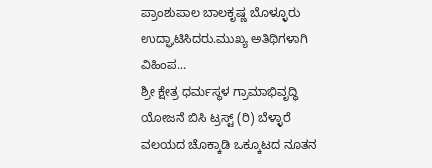ಪ್ರಾಂಶುಪಾಲ ಬಾಲಕೃಷ್ಣ ಬೊಳ್ಳೂರು ಉದ್ಘಾಟಿಸಿದರು.ಮುಖ್ಯ ಅತಿಥಿಗಳಾಗಿ ವಿಹಿಂಪ...
ಶ್ರೀ ಕ್ಷೇತ್ರ ಧರ್ಮಸ್ಥಳ ಗ್ರಾಮಾಭಿವೃದ್ಧಿ ಯೋಜನೆ ಬಿಸಿ ಟ್ರಸ್ಟ್ (ರಿ) ಬೆಳ್ಳಾರೆ ವಲಯದ ಚೊಕ್ಕಾಡಿ ಒಕ್ಕೂಟದ ನೂತನ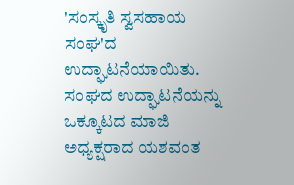'ಸಂಸ್ಕೃತಿ ಸ್ವಸಹಾಯ ಸಂಘ'ದ ಉದ್ಘಾಟನೆಯಾಯಿತು. ಸಂಘದ ಉದ್ಘಾಟನೆಯನ್ನು ಒಕ್ಕೂಟದ ಮಾಜಿ ಅಧ್ಯಕ್ಷರಾದ ಯಶವಂತ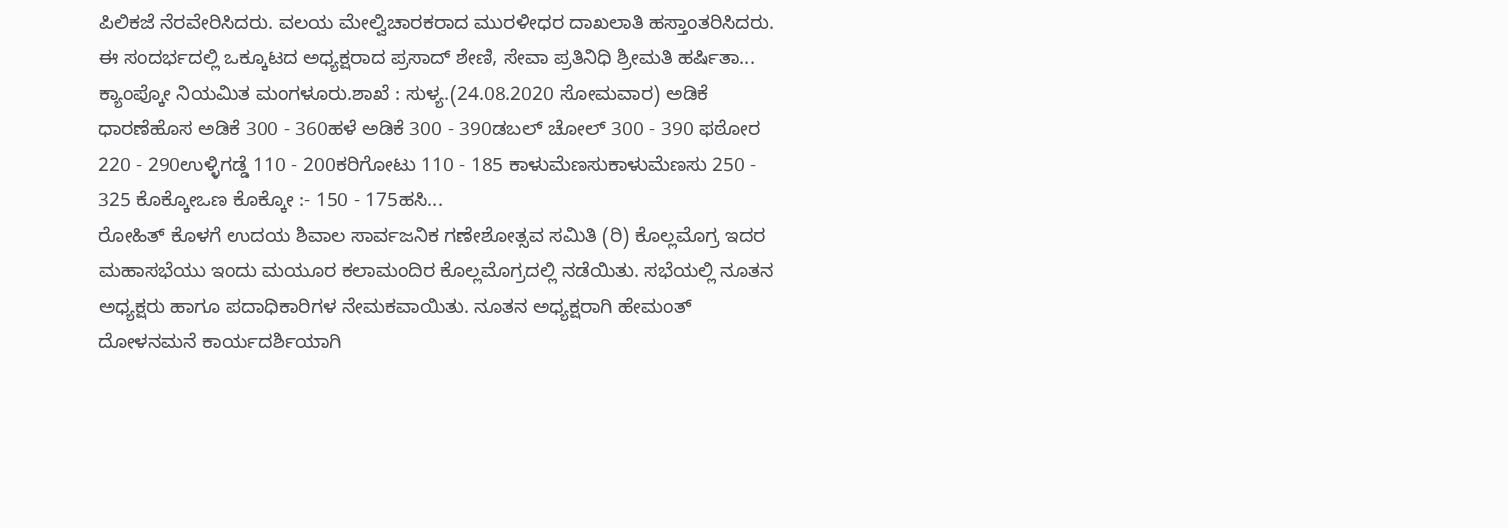ಪಿಲಿಕಜೆ ನೆರವೇರಿಸಿದರು. ವಲಯ ಮೇಲ್ವಿಚಾರಕರಾದ ಮುರಳೀಧರ ದಾಖಲಾತಿ ಹಸ್ತಾಂತರಿಸಿದರು. ಈ ಸಂದರ್ಭದಲ್ಲಿ ಒಕ್ಕೂಟದ ಅಧ್ಯಕ್ಷರಾದ ಪ್ರಸಾದ್ ಶೇಣಿ, ಸೇವಾ ಪ್ರತಿನಿಧಿ ಶ್ರೀಮತಿ ಹರ್ಷಿತಾ...
ಕ್ಯಾಂಪ್ಕೋ ನಿಯಮಿತ ಮಂಗಳೂರು.ಶಾಖೆ : ಸುಳ್ಯ.(24.08.2020 ಸೋಮವಾರ) ಅಡಿಕೆ ಧಾರಣೆಹೊಸ ಅಡಿಕೆ 300 - 360ಹಳೆ ಅಡಿಕೆ 300 - 390ಡಬಲ್ ಚೋಲ್ 300 - 390 ಫಠೋರ 220 - 290ಉಳ್ಳಿಗಡ್ಡೆ 110 - 200ಕರಿಗೋಟು 110 - 185 ಕಾಳುಮೆಣಸುಕಾಳುಮೆಣಸು 250 - 325 ಕೊಕ್ಕೋಒಣ ಕೊಕ್ಕೋ :- 150 - 175ಹಸಿ...
ರೋಹಿತ್ ಕೊಳಗೆ ಉದಯ ಶಿವಾಲ ಸಾರ್ವಜನಿಕ ಗಣೇಶೋತ್ಸವ ಸಮಿತಿ (ರಿ) ಕೊಲ್ಲಮೊಗ್ರ ಇದರ ಮಹಾಸಭೆಯು ಇಂದು ಮಯೂರ ಕಲಾಮಂದಿರ ಕೊಲ್ಲಮೊಗ್ರದಲ್ಲಿ ನಡೆಯಿತು. ಸಭೆಯಲ್ಲಿ ನೂತನ ಅಧ್ಯಕ್ಷರು ಹಾಗೂ ಪದಾಧಿಕಾರಿಗಳ ನೇಮಕವಾಯಿತು. ನೂತನ ಅಧ್ಯಕ್ಷರಾಗಿ ಹೇಮಂತ್ ದೋಳನಮನೆ ಕಾರ್ಯದರ್ಶಿಯಾಗಿ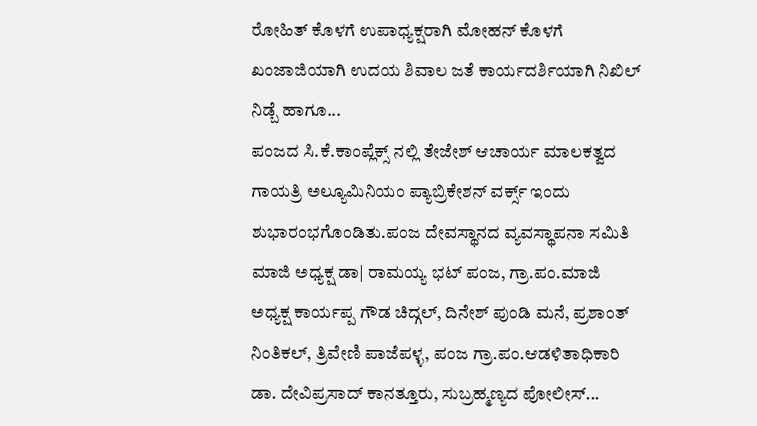ರೋಹಿತ್ ಕೊಳಗೆ ಉಪಾಧ್ಯಕ್ಷರಾಗಿ ಮೋಹನ್ ಕೊಳಗೆ ಖಂಜಾಜಿಯಾಗಿ ಉದಯ ಶಿವಾಲ ಜತೆ ಕಾರ್ಯದರ್ಶಿಯಾಗಿ ನಿಖಿಲ್ ನಿಡ್ಬೆ ಹಾಗೂ...
ಪಂಜದ ಸಿ.ಕೆ.ಕಾಂಪ್ಲೆಕ್ಸ್ ನಲ್ಲಿ ತೇಜೇಶ್ ಆಚಾರ್ಯ ಮಾಲಕತ್ವದ ಗಾಯತ್ರಿ ಅಲ್ಯೂಮಿನಿಯಂ ಪ್ಯಾಬ್ರಿಕೇಶನ್ ವರ್ಕ್ಸ್ ಇಂದು ಶುಭಾರಂಭಗೊಂಡಿತು.ಪಂಜ ದೇವಸ್ಥಾನದ ವ್ಯವಸ್ಥಾಪನಾ ಸಮಿತಿ ಮಾಜಿ ಅಧ್ಯಕ್ಷ ಡಾ| ರಾಮಯ್ಯ ಭಟ್ ಪಂಜ, ಗ್ರಾ.ಪಂ.ಮಾಜಿ ಅಧ್ಯಕ್ಷ ಕಾರ್ಯಪ್ಪ ಗೌಡ ಚಿದ್ಗಲ್, ದಿನೇಶ್ ಪುಂಡಿ ಮನೆ, ಪ್ರಶಾಂತ್ ನಿಂತಿಕಲ್, ತ್ರಿವೇಣಿ ಪಾಜೆಪಳ್ಳ, ಪಂಜ ಗ್ರಾ.ಪಂ.ಆಡಳಿತಾಧಿಕಾರಿ ಡಾ. ದೇವಿಪ್ರಸಾದ್ ಕಾನತ್ತೂರು, ಸುಬ್ರಹ್ಮಣ್ಯದ ಪೋಲೀಸ್...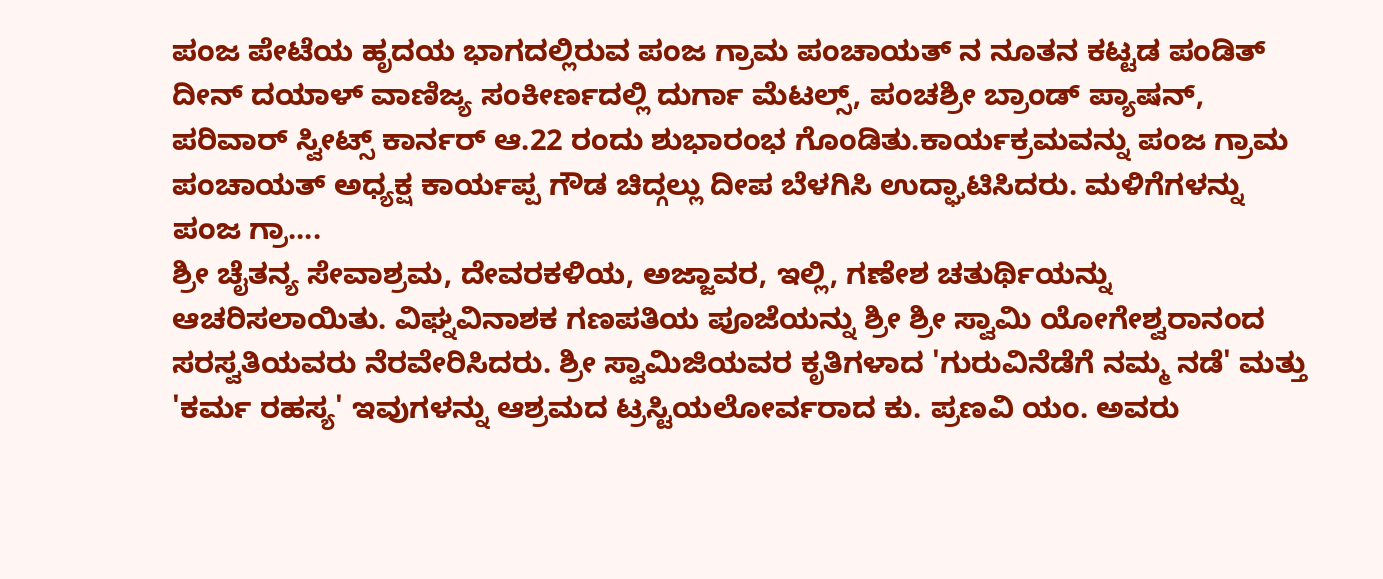ಪಂಜ ಪೇಟೆಯ ಹೃದಯ ಭಾಗದಲ್ಲಿರುವ ಪಂಜ ಗ್ರಾಮ ಪಂಚಾಯತ್ ನ ನೂತನ ಕಟ್ಟಡ ಪಂಡಿತ್ ದೀನ್ ದಯಾಳ್ ವಾಣಿಜ್ಯ ಸಂಕೀರ್ಣದಲ್ಲಿ ದುರ್ಗಾ ಮೆಟಲ್ಸ್, ಪಂಚಶ್ರೀ ಬ್ರಾಂಡ್ ಪ್ಯಾಷನ್, ಪರಿವಾರ್ ಸ್ವೀಟ್ಸ್ ಕಾರ್ನರ್ ಆ.22 ರಂದು ಶುಭಾರಂಭ ಗೊಂಡಿತು.ಕಾರ್ಯಕ್ರಮವನ್ನು ಪಂಜ ಗ್ರಾಮ ಪಂಚಾಯತ್ ಅಧ್ಯಕ್ಷ ಕಾರ್ಯಪ್ಪ ಗೌಡ ಚಿದ್ಗಲ್ಲು ದೀಪ ಬೆಳಗಿಸಿ ಉದ್ಘಾಟಿಸಿದರು. ಮಳಿಗೆಗಳನ್ನು ಪಂಜ ಗ್ರಾ....
ಶ್ರೀ ಚೈತನ್ಯ ಸೇವಾಶ್ರಮ, ದೇವರಕಳಿಯ, ಅಜ್ಜಾವರ, ಇಲ್ಲಿ, ಗಣೇಶ ಚತುರ್ಥಿಯನ್ನು ಆಚರಿಸಲಾಯಿತು. ವಿಘ್ನವಿನಾಶಕ ಗಣಪತಿಯ ಪೂಜೆಯನ್ನು ಶ್ರೀ ಶ್ರೀ ಸ್ವಾಮಿ ಯೋಗೇಶ್ವರಾನಂದ ಸರಸ್ವತಿಯವರು ನೆರವೇರಿಸಿದರು. ಶ್ರೀ ಸ್ವಾಮಿಜಿಯವರ ಕೃತಿಗಳಾದ 'ಗುರುವಿನೆಡೆಗೆ ನಮ್ಮ ನಡೆ' ಮತ್ತು 'ಕರ್ಮ ರಹಸ್ಯ' ಇವುಗಳನ್ನು ಆಶ್ರಮದ ಟ್ರಸ್ಟಿಯಲೋರ್ವರಾದ ಕು. ಪ್ರಣವಿ ಯಂ. ಅವರು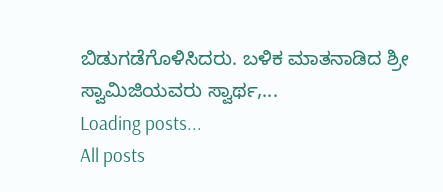ಬಿಡುಗಡೆಗೊಳಿಸಿದರು. ಬಳಿಕ ಮಾತನಾಡಿದ ಶ್ರೀ ಸ್ವಾಮಿಜಿಯವರು ಸ್ವಾರ್ಥ,...
Loading posts...
All posts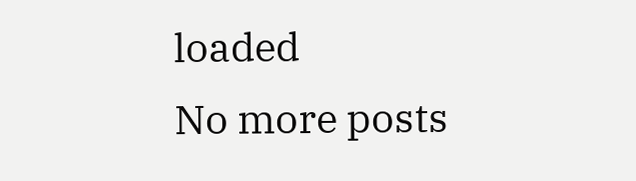loaded
No more posts